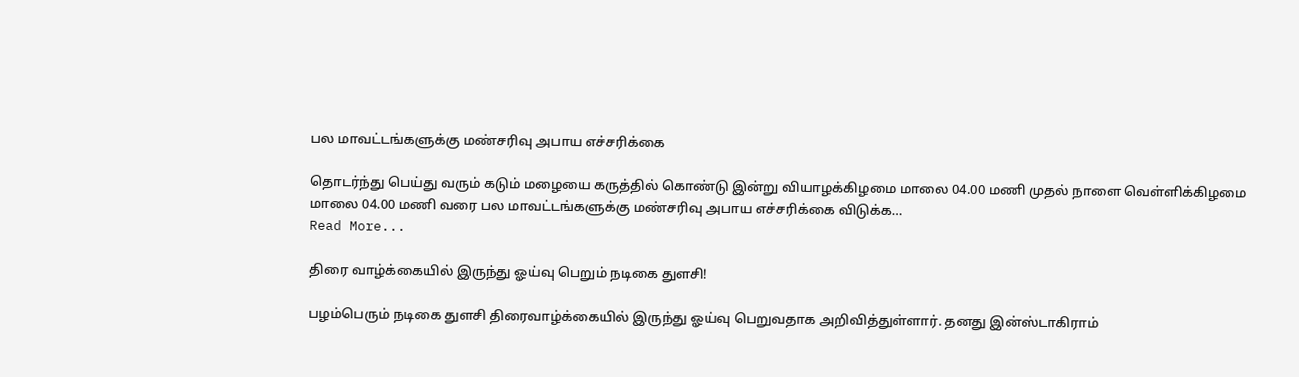பல மாவட்டங்களுக்கு மண்சரிவு அபாய எச்சரிக்கை

தொடர்ந்து பெய்து வரும் கடும் மழையை கருத்தில் கொண்டு இன்று வியாழக்கிழமை மாலை 04.00 மணி முதல் நாளை வெள்ளிக்கிழமை மாலை 04.00 மணி வரை பல மாவட்டங்களுக்கு மண்சரிவு அபாய எச்சரிக்கை விடுக்க…
Read More...

திரை வாழ்க்கையில் இருந்து ஓய்வு பெறும் நடிகை துளசி!

பழம்பெரும் நடிகை துளசி திரைவாழ்க்கையில் இருந்து ஓய்வு பெறுவதாக அறிவித்துள்ளார். தனது இன்ஸ்டாகிராம்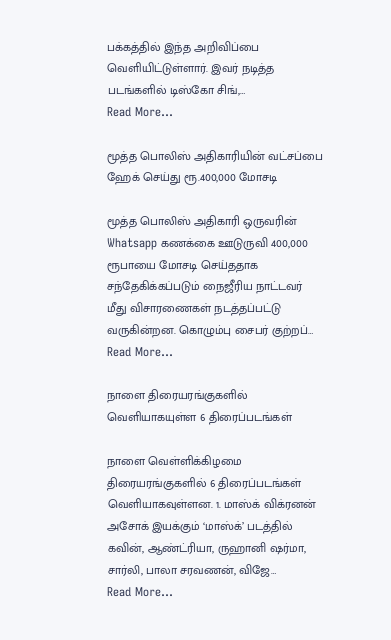பக்கத்தில் இந்த அறிவிப்பை வெளியிட்டுள்ளார். இவர் நடித்த படங்களில் டிஸ்கோ சிங்,…
Read More...

மூத்த பொலிஸ் அதிகாரியின் வட்சப்பை ஹேக் செய்து ரூ.400,000 மோசடி

மூத்த பொலிஸ் அதிகாரி ஒருவரின் Whatsapp கணக்கை ஊடுருவி 400,000 ரூபாயை மோசடி செய்ததாக சந்தேகிக்கப்படும் நைஜீரிய நாட்டவர் மீது விசாரணைகள் நடத்தப்பட்டு வருகின்றன. கொழும்பு சைபர் குற்றப்…
Read More...

நாளை திரையரங்குகளில் வெளியாகயுள்ள 6 திரைப்படங்கள்

நாளை வெள்ளிக்கிழமை  திரையரங்குகளில் 6 திரைப்படங்கள் வெளியாகவுள்ளன. 1. மாஸ்க் விக்ரனன் அசோக் இயக்கும் ‘மாஸ்க்’ படத்தில் கவின், ஆண்ட்ரியா, ருஹானி ஷர்மா, சார்லி, பாலா சரவணன், விஜே…
Read More...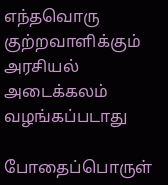எந்தவொரு குற்றவாளிக்கும் அரசியல் அடைக்கலம் வழங்கப்படாது

போதைப்பொருள்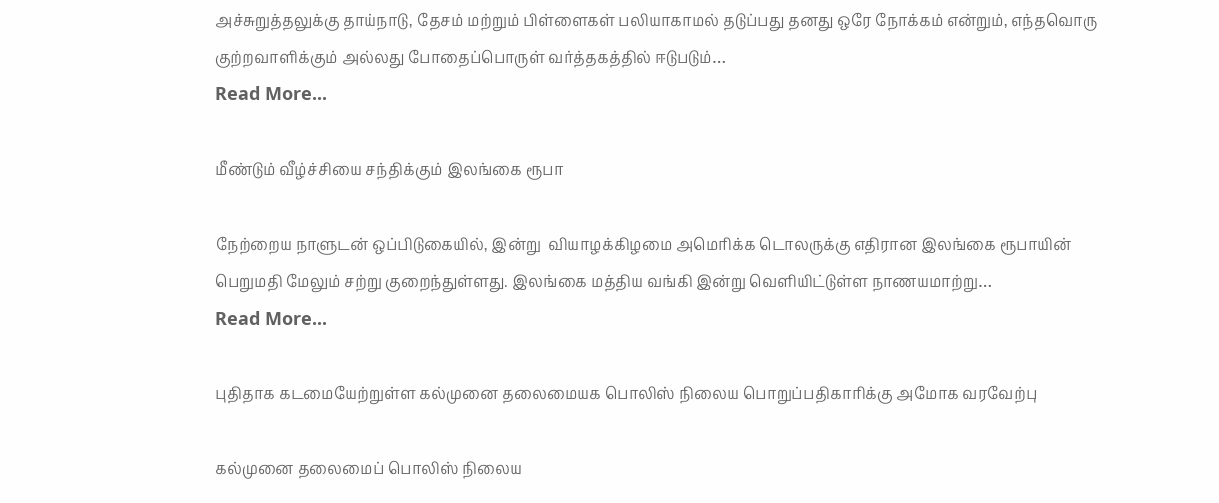அச்சுறுத்தலுக்கு தாய்நாடு, தேசம் மற்றும் பிள்ளைகள் பலியாகாமல் தடுப்பது தனது ஒரே நோக்கம் என்றும், எந்தவொரு குற்றவாளிக்கும் அல்லது போதைப்பொருள் வர்த்தகத்தில் ஈடுபடும்…
Read More...

மீண்டும் வீழ்ச்சியை சந்திக்கும் இலங்கை ரூபா

நேற்றைய நாளுடன் ஒப்பிடுகையில், இன்று  வியாழக்கிழமை அமெரிக்க டொலருக்கு எதிரான இலங்கை ரூபாயின் பெறுமதி மேலும் சற்று குறைந்துள்ளது. இலங்கை மத்திய வங்கி இன்று வெளியிட்டுள்ள நாணயமாற்று…
Read More...

புதிதாக கடமையேற்றுள்ள கல்முனை தலைமையக பொலிஸ் நிலைய பொறுப்பதிகாரிக்கு அமோக வரவேற்பு

கல்முனை தலைமைப் பொலிஸ் நிலைய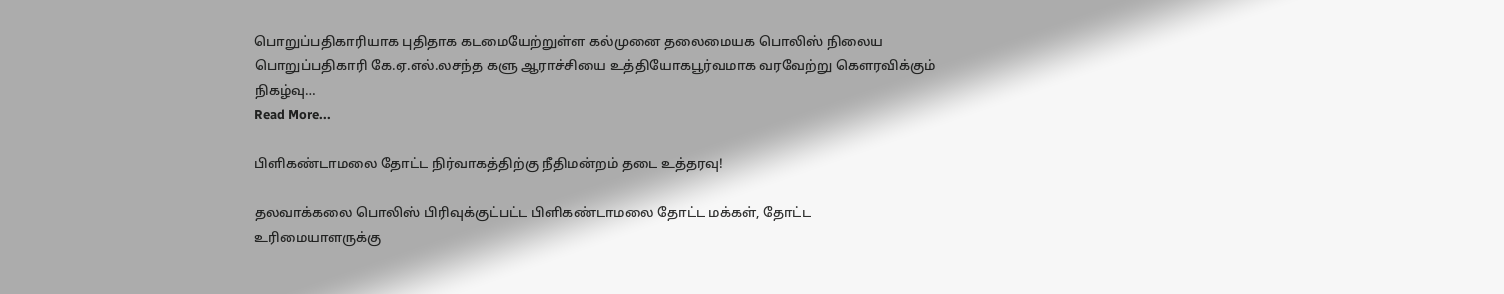பொறுப்பதிகாரியாக புதிதாக கடமையேற்றுள்ள கல்முனை தலைமையக பொலிஸ் நிலைய பொறுப்பதிகாரி கே.ஏ.எல்.லசந்த களு ஆராச்சியை உத்தியோகபூர்வமாக வரவேற்று கௌரவிக்கும் நிகழ்வு…
Read More...

பிளிகண்டாமலை தோட்ட நிர்வாகத்திற்கு நீதிமன்றம் தடை உத்தரவு!

தலவாக்கலை பொலிஸ் பிரிவுக்குட்பட்ட பிளிகண்டாமலை தோட்ட மக்கள், தோட்ட உரிமையாளருக்கு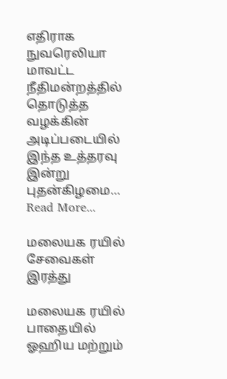எதிராக நுவரெலியா மாவட்ட நீதிமன்றத்தில் தொடுத்த வழக்கின் அடிப்படையில் இந்த உத்தரவு இன்று புதன்கிழமை…
Read More...

மலையக ரயில் சேவைகள் இரத்து

மலையக ரயில் பாதையில் ஓஹிய மற்றும்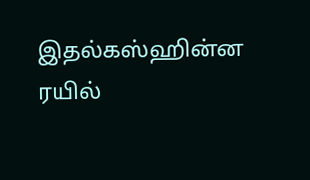இதல்கஸ்ஹின்ன ரயில்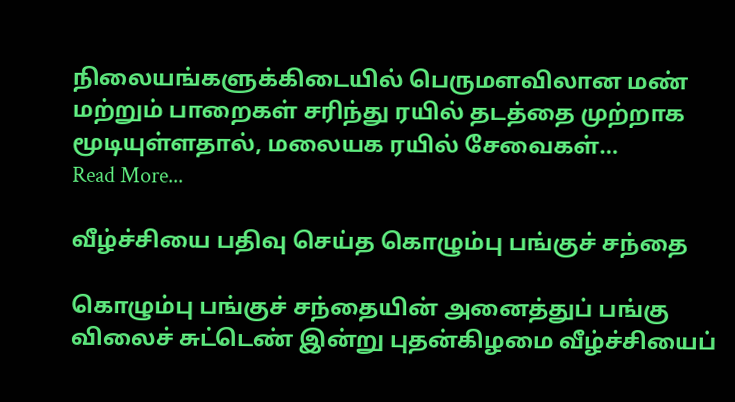நிலையங்களுக்கிடையில் பெருமளவிலான மண் மற்றும் பாறைகள் சரிந்து ரயில் தடத்தை முற்றாக மூடியுள்ளதால், மலையக ரயில் சேவைகள்…
Read More...

வீழ்ச்சியை பதிவு செய்த கொழும்பு பங்குச் சந்தை

கொழும்பு பங்குச் சந்தையின் அனைத்துப் பங்கு விலைச் சுட்டெண் இன்று புதன்கிழமை வீழ்ச்சியைப்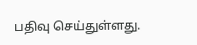பதிவு செய்துள்ளது.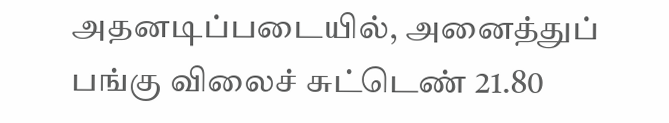அதனடிப்படையில், அனைத்துப் பங்கு விலைச் சுட்டெண் 21.80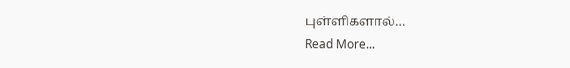புள்ளிகளால்…
Read More...